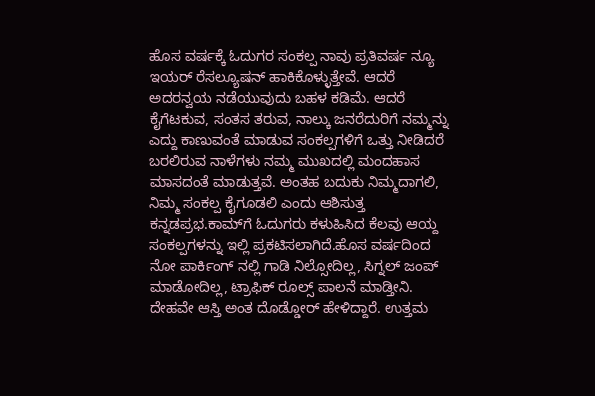ಹೊಸ ವರ್ಷಕ್ಕೆ ಓದುಗರ ಸಂಕಲ್ಪ ನಾವು ಪ್ರತಿವರ್ಷ ನ್ಯೂ ಇಯರ್ ರೆಸಲ್ಯೂಷನ್ ಹಾಕಿಕೊಳ್ಳುತ್ತೇವೆ. ಆದರೆ ಅದರನ್ವಯ ನಡೆಯುವುದು ಬಹಳ ಕಡಿಮೆ. ಆದರೆ ಕೈಗೆಟಕುವ, ಸಂತಸ ತರುವ, ನಾಲ್ಕು ಜನರೆದುರಿಗೆ ನಮ್ಮನ್ನು ಎದ್ದು ಕಾಣುವಂತೆ ಮಾಡುವ ಸಂಕಲ್ಪಗಳಿಗೆ ಒತ್ತು ನೀಡಿದರೆ ಬರಲಿರುವ ನಾಳೆಗಳು ನಮ್ಮ ಮುಖದಲ್ಲಿ ಮಂದಹಾಸ ಮಾಸದಂತೆ ಮಾಡುತ್ತವೆ. ಅಂತಹ ಬದುಕು ನಿಮ್ಮದಾಗಲಿ, ನಿಮ್ಮ ಸಂಕಲ್ಪ ಕೈಗೂಡಲಿ ಎಂದು ಆಶಿಸುತ್ತ ಕನ್ನಡಪ್ರಭ.ಕಾಮ್‌ಗೆ ಓದುಗರು ಕಳುಹಿಸಿದ ಕೆಲವು ಆಯ್ದ ಸಂಕಲ್ಪಗಳನ್ನು ಇಲ್ಲಿ ಪ್ರಕಟಿಸಲಾಗಿದೆ.ಹೊಸ ವರ್ಷದಿಂದ ನೋ ಪಾರ್ಕಿಂಗ್ ನಲ್ಲಿ ಗಾಡಿ ನಿಲ್ಸೋದಿಲ್ಲ, ಸಿಗ್ನಲ್ ಜಂಪ್ ಮಾಡೋದಿಲ್ಲ, ಟ್ರಾಫಿಕ್ ರೂಲ್ಸ್ ಪಾಲನೆ ಮಾಡ್ತೀನಿ. ದೇಹವೇ ಆಸ್ತಿ ಅಂತ ದೊಡ್ಡೋರ್ ಹೇಳಿದ್ದಾರೆ. ಉತ್ತಮ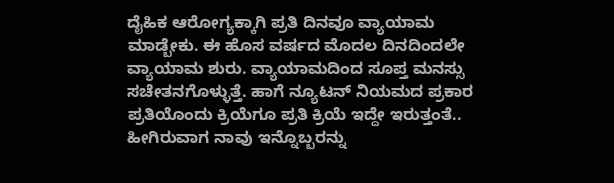ದೈಹಿಕ ಆರೋಗ್ಯಕ್ಕಾಗಿ ಪ್ರತಿ ದಿನವೂ ವ್ಯಾಯಾಮ ಮಾಡ್ಬೇಕು. ಈ ಹೊಸ ವರ್ಷದ ಮೊದಲ ದಿನದಿಂದಲೇ ವ್ಯಾಯಾಮ ಶುರು. ವ್ಯಾಯಾಮದಿಂದ ಸೂಪ್ತ ಮನಸ್ಸು ಸಚೇತನಗೊಳ್ಳುತ್ತೆ. ಹಾಗೆ ನ್ಯೂಟನ್ ನಿಯಮದ ಪ್ರಕಾರ ಪ್ರತಿಯೊಂದು ಕ್ರಿಯೆಗೂ ಪ್ರತಿ ಕ್ರಿಯೆ ಇದ್ದೇ ಇರುತ್ತಂತೆ.. ಹೀಗಿರುವಾಗ ನಾವು ಇನ್ನೊಬ್ಬರನ್ನು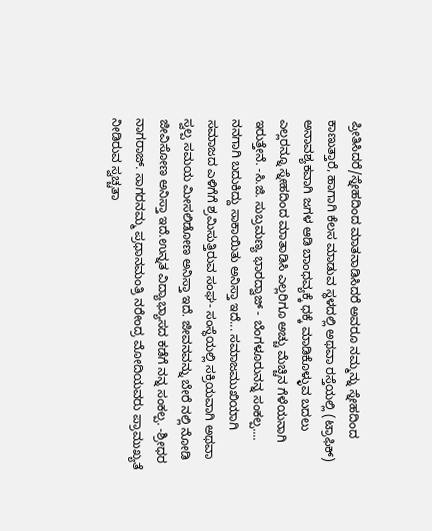ಪ್ರೀತಿಸಿದರೆ/ಸ್ನೇಹದಿಂದ ಮಾತನಾಡಿಸಿದರೆ ಅವರೂ ನಮ್ಮನ್ನು ಸ್ನೇಹದಿಂದ ಕಾಣುತ್ತಾರೆ, ಹಾಗಾಗಿ ಕೆಲಸ ಮಾಡುವ ಸ್ಥಳದಲ್ಲಿ ಅಥವಾ ರಸ್ತೆಯಲ್ಲಿ (ಟ್ರಾಫಿಕ್) ಅನಾವಶ್ಯಕವಾಗಿ ಜಗಳ ಆಡಿ ಬಾಂಧವ್ಯಕ್ಕೆ ಧಕ್ಕೆ ಮಾಡಿಕೊಳ್ಳುವ ಬದಲು ಎಲ್ಲರನ್ನೂ ಸ್ನೇಹದಿಂದ ಮಾತಾಡಿಸಿ ಎಲ್ಲರಿಗೂ ಅಚ್ಚು ಮೆಚ್ಚಿನ ಗೆಳೆಯನಾಗಿ ಇರುತ್ತೇನೆ. -ಸಿ.ಜಿ. ಸುಬ್ರಮಣ್ಯ ಭಾರದ್ವಾಜ್ - ಬೆಂಗಳೂರುನನ್ನ ಸಂಕಲ್ಪ.... ನನಗಾಗಿ ಬದುಕಿದ್ದು ಸಾಕಾಯಿತು ಅನಿಸ್ತಾ ಇದೆ... ಸಮಾಜಮುಖಿಯಾಗಿ ಸಮಾಜದ ಎಳಿಗೆಗೆ ಶ್ರಮಿಸುತ್ತಿರುವ ಸಂಘ- ಸಂಸ್ಥೆಯಲ್ಲಿ ಸಕ್ರಿಯವಾಗಿ ಅಥವಾ ಸ್ವಲ್ಪ ಸಮಯ ಮೀಸಲಿಡೋಣ ಅನಿಸ್ತಾ ಇದೆ. ಜೀವನವನ್ನು ಬೇರೆ ನಲ್ಲಿ ನೋಡಿ ಜೀವಿಸೋಣ ಅನಿಸ್ತಾ ಇದೆ.ಉನ್ನತ ವಿದ್ಯಾಭ್ಯಾಸದ ಕಡೆಗೆ ನನ್ನ ಸಂಕಲ್ಪ. -ಶ್ರೀಧರ ನಾಗರಾಜ್. ಸಾಗರನಮ್ಮ ಪ್ರಧಾನಮಂತ್ರಿ ನರೇಂದ್ರ ಮೋದಿಯವರು ಪ್ರಾಮುಖ್ಯತೆ ನೀಡಿರುವ ಸ್ವಚ್ಚತಾ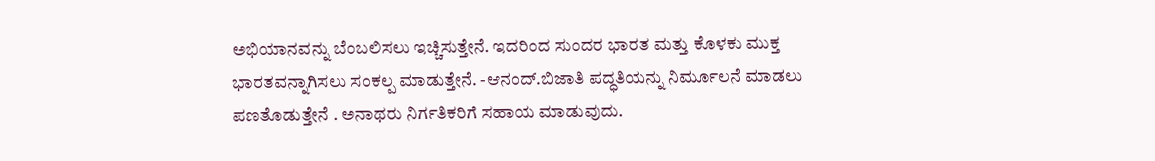ಅಭಿಯಾನವನ್ನು ಬೆಂಬಲಿಸಲು ಇಚ್ಚಿಸುತ್ತೇನೆ. ಇದರಿಂದ ಸುಂದರ ಭಾರತ ಮತ್ತು ಕೊಳಕು ಮುಕ್ತ ಭಾರತವನ್ನಾಗಿಸಲು ಸಂಕಲ್ಪ ಮಾಡುತ್ತೇನೆ. -ಆನಂದ್.ಬಿಜಾತಿ ಪದ್ಧತಿಯನ್ನು ನಿರ್ಮೂಲನೆ ಮಾಡಲು ಪಣತೊಡುತ್ತೇನೆ . ಅನಾಥರು ನಿರ್ಗತಿಕರಿಗೆ ಸಹಾಯ ಮಾಡುವುದು.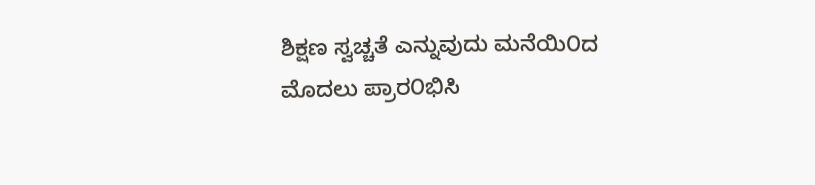ಶಿಕ್ಷಣ ಸ್ವಚ್ಚತೆ ಎನ್ನುವುದು ಮನೆಯಿ೦ದ ಮೊದಲು ಪ್ರಾರ೦ಭಿಸಿ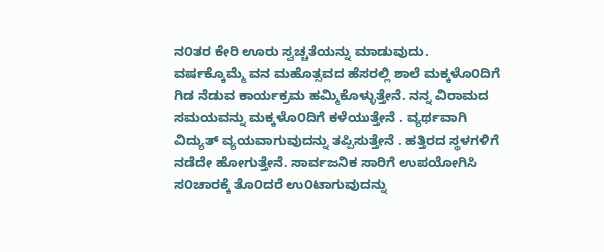ನ೦ತರ ಕೇರಿ ಊರು ಸ್ವಚ್ಚತೆಯನ್ನು ಮಾಡುವುದು. ವರ್ಷಕ್ಕೊಮ್ಮೆ ವನ ಮಹೊತ್ಸವದ ಹೆಸರಲ್ಲಿ ಶಾಲೆ ಮಕ್ಕಳೊ೦ದಿಗೆ ಗಿಡ ನೆಡುವ ಕಾರ್ಯಕ್ರಮ ಹಮ್ಮಿಕೊಳ್ಳುತ್ತೇನೆ. ನನ್ನ ವಿರಾಮದ ಸಮಯವನ್ನು ಮಕ್ಕಳೊ೦ದಿಗೆ ಕಳೆಯುತ್ತೇನೆ . ವ್ಯರ್ಥವಾಗಿ ವಿದ್ಯುತ್ ವ್ಯಯವಾಗುವುದನ್ನು ತಪ್ಪಿಸುತ್ತೇನೆ . ಹತ್ತಿರದ ಸ್ಥಳಗಳಿಗೆ ನಡೆದೇ ಹೋಗುತ್ತೇನೆ. ಸಾರ್ವಜನಿಕ ಸಾರಿಗೆ ಉಪಯೋಗಿಸಿ ಸ೦ಚಾರಕ್ಕೆ ತೊ೦ದರೆ ಉ೦ಟಾಗುವುದನ್ನು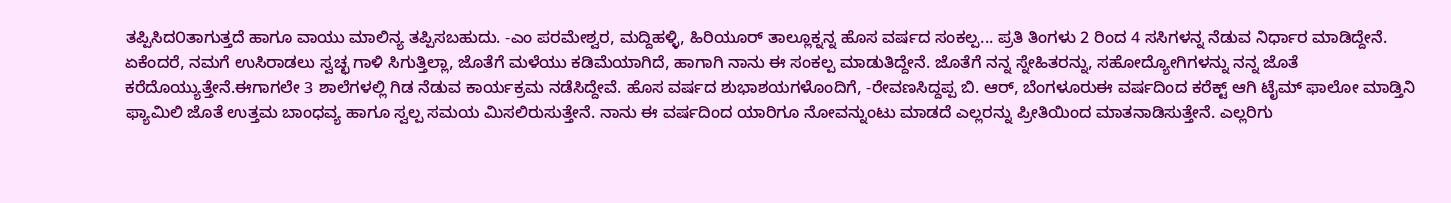ತಪ್ಪಿಸಿದ೦ತಾಗುತ್ತದೆ ಹಾಗೂ ವಾಯು ಮಾಲಿನ್ಯ ತಪ್ಪಿಸಬಹುದು. -ಎಂ ಪರಮೇಶ್ವರ, ಮದ್ದಿಹಳ್ಳಿ, ಹಿರಿಯೂರ್ ತಾಲ್ಲೂಕ್ನನ್ನ ಹೊಸ ವರ್ಷದ ಸಂಕಲ್ಪ... ಪ್ರತಿ ತಿಂಗಳು 2 ರಿಂದ 4 ಸಸಿಗಳನ್ನ ನೆಡುವ ನಿರ್ಧಾರ ಮಾಡಿದ್ದೇನೆ. ಏಕೆಂದರೆ, ನಮಗೆ ಉಸಿರಾಡಲು ಸ್ವಚ್ಛ ಗಾಳಿ ಸಿಗುತ್ತಿಲ್ಲಾ, ಜೊತೆಗೆ ಮಳೆಯು ಕಡಿಮೆಯಾಗಿದೆ, ಹಾಗಾಗಿ ನಾನು ಈ ಸಂಕಲ್ಪ ಮಾಡುತಿದ್ದೇನೆ. ಜೊತೆಗೆ ನನ್ನ ಸ್ನೇಹಿತರನ್ನು, ಸಹೋದ್ಯೋಗಿಗಳನ್ನು ನನ್ನ ಜೊತೆ ಕರೆದೊಯ್ಯುತ್ತೇನೆ.ಈಗಾಗಲೇ 3 ಶಾಲೆಗಳಲ್ಲಿ ಗಿಡ ನೆಡುವ ಕಾರ್ಯಕ್ರಮ ನಡೆಸಿದ್ದೇವೆ. ಹೊಸ ವರ್ಷದ ಶುಭಾಶಯಗಳೊಂದಿಗೆ, -ರೇವಣಸಿದ್ದಪ್ಪ ಬಿ. ಆರ್, ಬೆಂಗಳೂರುಈ ವರ್ಷದಿಂದ ಕರೆಕ್ಟ್ ಆಗಿ ಟೈಮ್ ಫಾಲೋ ಮಾಡ್ತಿನಿ ಫ್ಯಾಮಿಲಿ ಜೊತೆ ಉತ್ತಮ ಬಾಂಧವ್ಯ ಹಾಗೂ ಸ್ವಲ್ಪ ಸಮಯ ಮಿಸಲಿರುಸುತ್ತೇನೆ. ನಾನು ಈ ವರ್ಷದಿಂದ ಯಾರಿಗೂ ನೋವನ್ನುಂಟು ಮಾಡದೆ ಎಲ್ಲರನ್ನು ಪ್ರೀತಿಯಿಂದ ಮಾತನಾಡಿಸುತ್ತೇನೆ. ಎಲ್ಲರಿಗು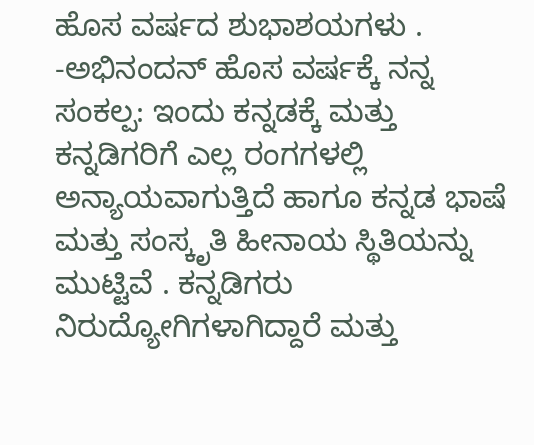ಹೊಸ ವರ್ಷದ ಶುಭಾಶಯಗಳು . -ಅಭಿನಂದನ್ ಹೊಸ ವರ್ಷಕ್ಕೆ ನನ್ನ ಸಂಕಲ್ಪ: ಇಂದು ಕನ್ನಡಕ್ಕೆ ಮತ್ತು ಕನ್ನಡಿಗರಿಗೆ ಎಲ್ಲ ರಂಗಗಳಲ್ಲಿ ಅನ್ಯಾಯವಾಗುತ್ತಿದೆ ಹಾಗೂ ಕನ್ನಡ ಭಾಷೆ ಮತ್ತು ಸಂಸ್ಕೃತಿ ಹೀನಾಯ ಸ್ಥಿತಿಯನ್ನು ಮುಟ್ಟಿವೆ . ಕನ್ನಡಿಗರು ನಿರುದ್ಯೋಗಿಗಳಾಗಿದ್ದಾರೆ ಮತ್ತು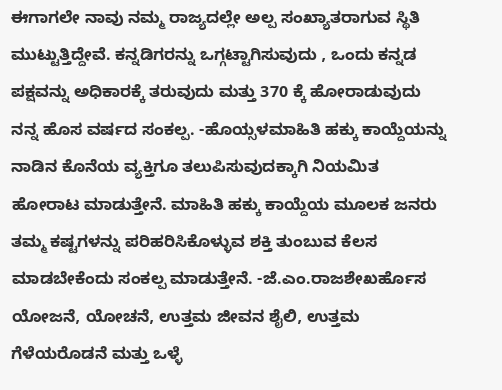ಈಗಾಗಲೇ ನಾವು ನಮ್ಮ ರಾಜ್ಯದಲ್ಲೇ ಅಲ್ಪ ಸಂಖ್ಯಾತರಾಗುವ ಸ್ಥಿತಿ ಮುಟ್ಟುತ್ತಿದ್ದೇವೆ. ಕನ್ನಡಿಗರನ್ನು ಒಗ್ಗಟ್ಟಾಗಿಸುವುದು , ಒಂದು ಕನ್ನಡ ಪಕ್ಷವನ್ನು ಅಧಿಕಾರಕ್ಕೆ ತರುವುದು ಮತ್ತು 370 ಕ್ಕೆ ಹೋರಾಡುವುದು ನನ್ನ ಹೊಸ ವರ್ಷದ ಸಂಕಲ್ಪ. -ಹೊಯ್ಸಳಮಾಹಿತಿ ಹಕ್ಕು ಕಾಯ್ದೆಯನ್ನು ನಾಡಿನ ಕೊನೆಯ ವ್ಯಕ್ತಿಗೂ ತಲುಪಿಸುವುದಕ್ಕಾಗಿ ನಿಯಮಿತ ಹೋರಾಟ ಮಾಡುತ್ತೇನೆ. ಮಾಹಿತಿ ಹಕ್ಕು ಕಾಯ್ದೆಯ ಮೂಲಕ ಜನರು ತಮ್ಮ ಕಷ್ಟಗಳನ್ನು ಪರಿಹರಿಸಿಕೊಳ್ಳುವ ಶಕ್ತಿ ತುಂಬುವ ಕೆಲಸ ಮಾಡಬೇಕೆಂದು ಸಂಕಲ್ಪ ಮಾಡುತ್ತೇನೆ. -ಜೆ.ಎಂ.ರಾಜಶೇಖರ್ಹೊಸ ಯೋಜನೆ, ಯೋಚನೆ, ಉತ್ತಮ ಜೀವನ ಶೈಲಿ, ಉತ್ತಮ ಗೆಳೆಯರೊಡನೆ ಮತ್ತು ಒಳ್ಳೆ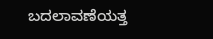ಬದಲಾವಣೆಯತ್ತ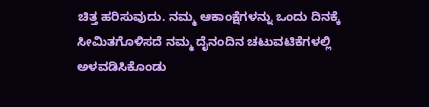ಚಿತ್ತ ಹರಿಸುವುದು. ನಮ್ಮ ಆಕಾಂಕ್ಷೆಗಳನ್ನು ಒಂದು ದಿನಕ್ಕೆ ಸೀಮಿತಗೊಳಿಸದೆ ನಮ್ಮ ದೈನಂದಿನ ಚಟುವಟಿಕೆಗಳಲ್ಲಿ ಅಳವಡಿಸಿಕೊಂಡು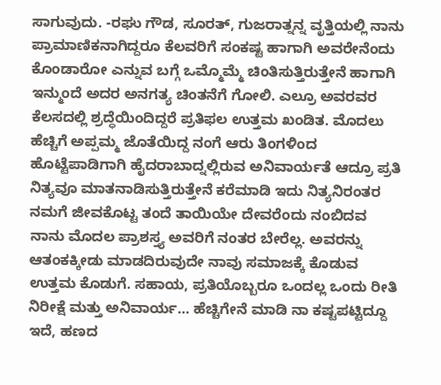ಸಾಗುವುದು. -ರಘು ಗೌಡ, ಸೂರತ್, ಗುಜರಾತ್ನನ್ನ ವೃತ್ತಿಯಲ್ಲಿ ನಾನು ಪ್ರಾಮಾಣಿಕನಾಗಿದ್ದರೂ ಕೆಲವರಿಗೆ ಸಂಕಷ್ಟ ಹಾಗಾಗಿ ಅವರೇನೆಂದು ಕೊಂಡಾರೋ ಎನ್ನುವ ಬಗ್ಗೆ ಒಮ್ಮೊಮ್ಮೆ ಚಿಂತಿಸುತ್ತಿರುತ್ತೇನೆ ಹಾಗಾಗಿ ಇನ್ಮುಂದೆ ಅದರ ಅನಗತ್ಯ ಚಿಂತನೆಗೆ ಗೋಲಿ. ಎಲ್ರೂ ಅವರವರ ಕೆಲಸದಲ್ಲಿ ಶ್ರದ್ಧೆಯಿಂದಿದ್ದರೆ ಪ್ರತಿಫಲ ಉತ್ತಮ ಖಂಡಿತ. ಮೊದಲು ಹೆಚ್ಚಿಗೆ ಅಪ್ಪಮ್ಮ ಜೊತೆಯಿದ್ದ ನಂಗೆ ಆರು ತಿಂಗಳಿಂದ ಹೊಟ್ಟೆಪಾಡಿಗಾಗಿ ಹೈದರಾಬಾದ್ನಲ್ಲಿರುವ ಅನಿವಾರ್ಯತೆ ಆದ್ರೂ ಪ್ರತಿ ನಿತ್ಯವೂ ಮಾತನಾಡಿಸುತ್ತಿರುತ್ತೇನೆ ಕರೆಮಾಡಿ ಇದು ನಿತ್ಯನಿರಂತರ ನಮಗೆ ಜೀವಕೊಟ್ಟ ತಂದೆ ತಾಯಿಯೇ ದೇವರೆಂದು ನಂಬಿದವ ನಾನು ಮೊದಲ ಪ್ರಾಶಸ್ತ್ಯ ಅವರಿಗೆ ನಂತರ ಬೇರೆಲ್ಲ. ಅವರನ್ನು ಆತಂಕಕ್ಕೀಡು ಮಾಡದಿರುವುದೇ ನಾವು ಸಮಾಜಕ್ಕೆ ಕೊಡುವ ಉತ್ತಮ ಕೊಡುಗೆ. ಸಹಾಯ, ಪ್ರತಿಯೊಬ್ಬರೂ ಒಂದಲ್ಲ ಒಂದು ರೀತಿ ನಿರೀಕ್ಷೆ ಮತ್ತು ಅನಿವಾರ್ಯ... ಹೆಚ್ಚಿಗೇನೆ ಮಾಡಿ ನಾ ಕಷ್ಟಪಟ್ಟಿದ್ದೂ ಇದೆ, ಹಣದ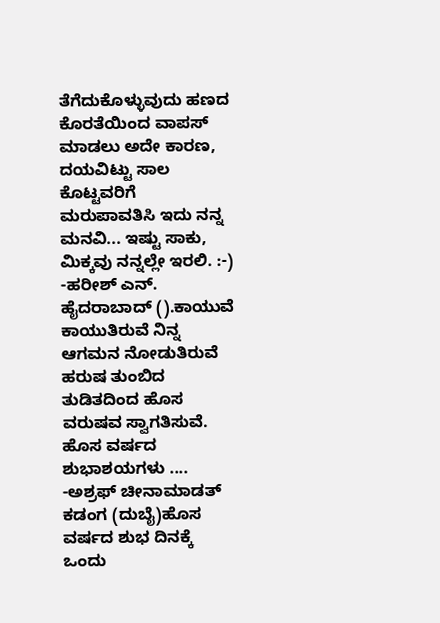ತೆಗೆದುಕೊಳ್ಳುವುದು ಹಣದ ಕೊರತೆಯಿಂದ ವಾಪಸ್ ಮಾಡಲು ಅದೇ ಕಾರಣ, ದಯವಿಟ್ಟು ಸಾಲ ಕೊಟ್ಟವರಿಗೆ ಮರುಪಾವತಿಸಿ ಇದು ನನ್ನ ಮನವಿ... ಇಷ್ಟು ಸಾಕು, ಮಿಕ್ಕವು ನನ್ನಲ್ಲೇ ಇರಲಿ. :-) -ಹರೀಶ್ ಎನ್. ಹೈದರಾಬಾದ್ ().ಕಾಯುವೆ ಕಾಯುತಿರುವೆ ನಿನ್ನ ಆಗಮನ ನೋಡುತಿರುವೆ ಹರುಷ ತುಂಬಿದ ತುಡಿತದಿಂದ ಹೊಸ ವರುಷವ ಸ್ವಾಗತಿಸುವೆ. ಹೊಸ ವರ್ಷದ ಶುಭಾಶಯಗಳು .... -ಅಶ್ರಫ್ ಚೀನಾಮಾಡತ್ ಕಡಂಗ (ದುಬೈ)ಹೊಸ ವರ್ಷದ ಶುಭ ದಿನಕ್ಕೆ ಒಂದು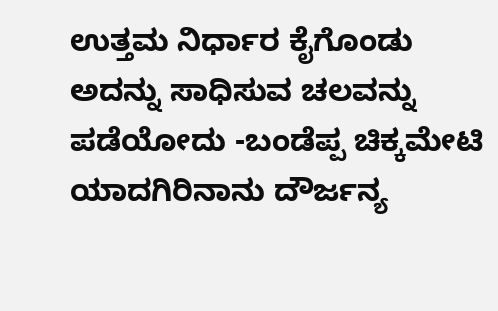ಉತ್ತಮ ನಿರ್ಧಾರ ಕೈಗೊಂಡು ಅದನ್ನು ಸಾಧಿಸುವ ಚಲವನ್ನು ಪಡೆಯೋದು -ಬಂಡೆಪ್ಪ ಚಿಕ್ಕಮೇಟಿ ಯಾದಗಿರಿನಾನು ದೌರ್ಜನ್ಯ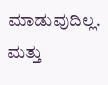ಮಾಡುವುದಿಲ್ಲ. ಮತ್ತು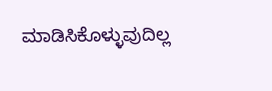ಮಾಡಿಸಿಕೊಳ್ಳುವುದಿಲ್ಲ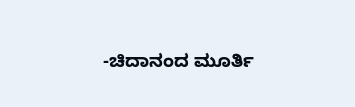-ಚಿದಾನಂದ ಮೂರ್ತಿ